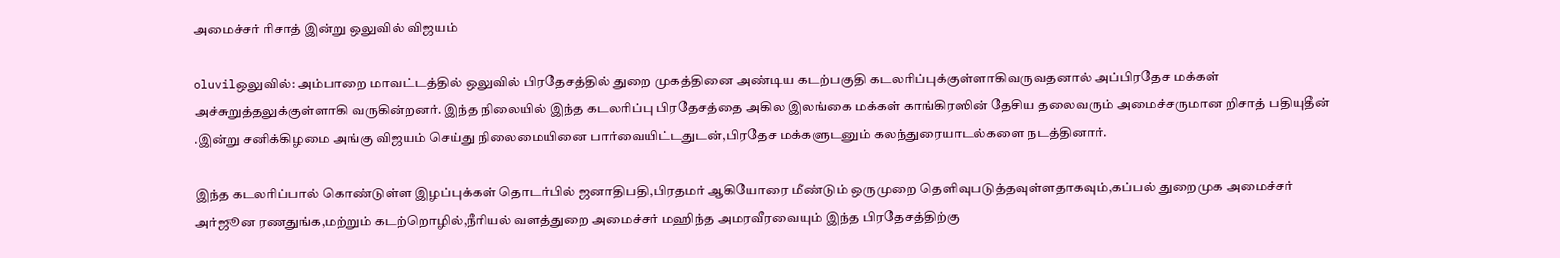அமைச்சர் ரிசாத் இன்று ஒலுவில் விஜயம்

oluvilஒலுவில்: அம்பாறை மாவட்டத்தில் ஒலுவில் பிரதேசத்தில் துறை முகத்தினை அண்டிய கடற்பகுதி கடலரிப்புக்குள்ளாகிவருவதனால் அப்பிரதேச மக்கள் அச்சுறுத்தலுக்குள்ளாகி வருகின்றனர். இந்த நிலையில் இந்த கடலரிப்பு பிரதேசத்தை அகில இலங்கை மக்கள் காங்கிரஸின் தேசிய தலைவரும் அமைச்சருமான றிசாத் பதியுதீன் .இன்று சனிக்கிழமை அங்கு விஜயம் செய்து நிலைமையினை பார்வையிட்டதுடன்,பிரதேச மக்களுடனும் கலந்துரையாடல்களை நடத்தினார்.

இந்த கடலரிப்பால் கொண்டுள்ள இழப்புக்கள் தொடர்பில் ஜனாதிபதி,பிரதமர் ஆகியோரை மீண்டும் ஒருமுறை தெளிவுபடுத்தவுள்ளதாகவும்,கப்பல் துறைமுக அமைச்சர் அர்ஜூன ரணதுங்க,மற்றும் கடற்றொழில்,நீரியல் வளத்துறை அமைச்சர் மஹிந்த அமரவீரவையும் இந்த பிரதேசத்திற்கு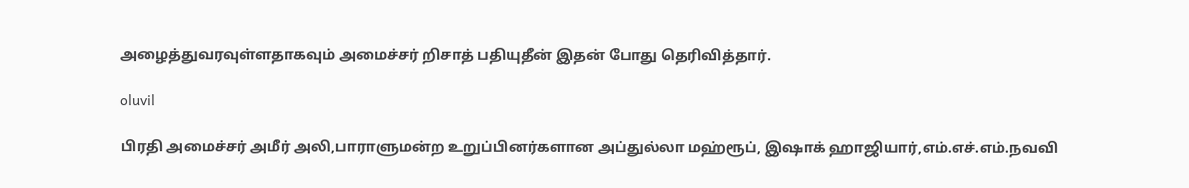அழைத்துவரவுள்ளதாகவும் அமைச்சர் றிசாத் பதியுதீன் இதன் போது தெரிவித்தார்.

oluvil

பிரதி அமைச்சர் அமீர் அலி,பாராளுமன்ற உறுப்பினர்களான அப்துல்லா மஹ்ரூப், இஷாக் ஹாஜியார்,எம்.எச்.எம்.நவவி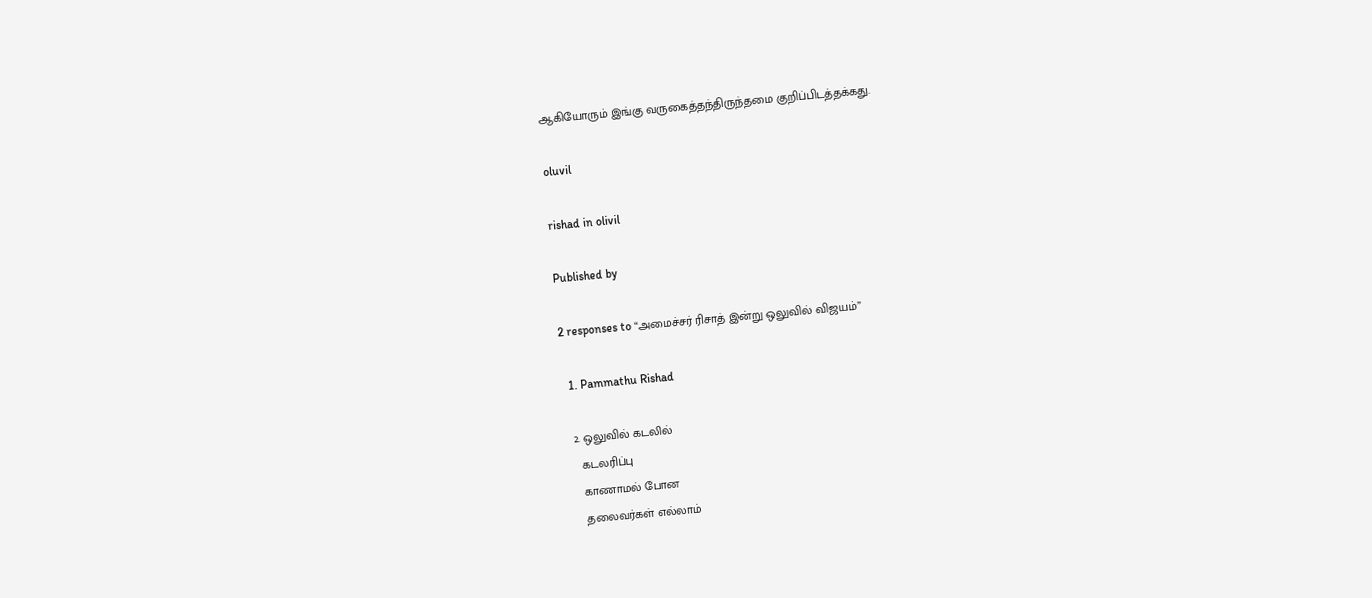ஆகியோரும் இங்கு வருகைத்தந்திருந்தமை குறிப்பிடத்தக்கது.

oluvil

rishad in olivil

Published by

2 responses to “அமைச்சர் ரிசாத் இன்று ஒலுவில் விஜயம்”

  1. Pammathu Rishad

  2. ஒலுவில் கடலில்
    கடலரிப்பு
    காணாமல் போன
    தலைவர்கள் எல்லாம்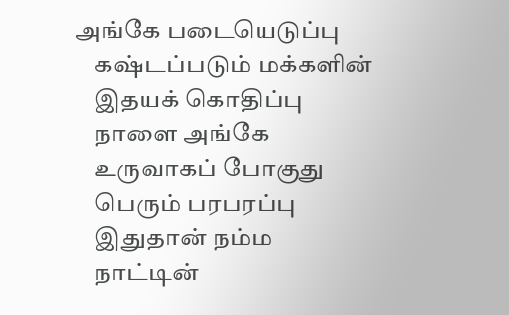அங்கே படையெடுப்பு
    கஷ்டப்படும் மக்களின்
    இதயக் கொதிப்பு
    நாளை அங்கே
    உருவாகப் போகுது
    பெரும் பரபரப்பு
    இதுதான் நம்ம
    நாட்டின்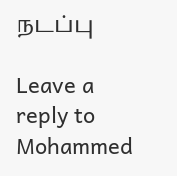நடப்பு

Leave a reply to Mohammed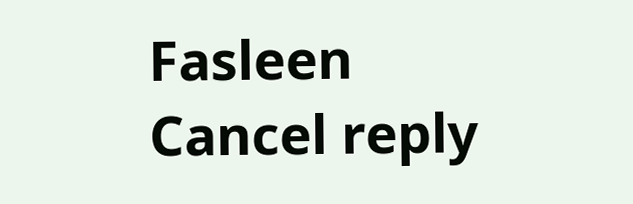Fasleen Cancel reply